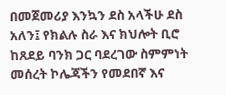በመጀመሪያ እንኳን ደስ አላችሁ ደስ አለን፤ የክልሉ ስራ እና ክህሎት ቢሮ ከጸደይ ባንክ ጋር ባደረገው ስምምነት መሰረት ኮሌጃችን የመደበኛ እና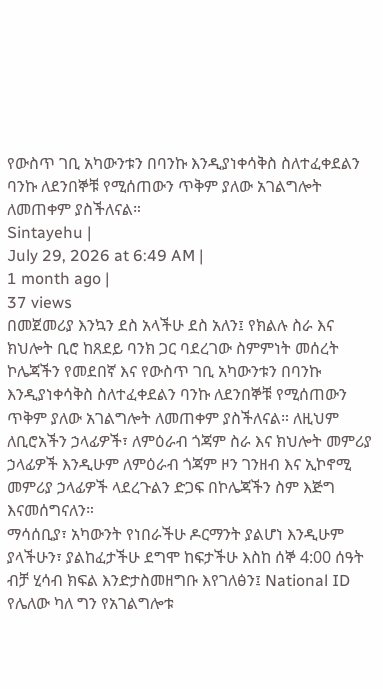የውስጥ ገቢ አካውንቱን በባንኩ እንዲያነቀሳቅስ ስለተፈቀደልን ባንኩ ለደንበኞቹ የሚሰጠውን ጥቅም ያለው አገልግሎት ለመጠቀም ያስችለናል።
Sintayehu |
July 29, 2026 at 6:49 AM |
1 month ago |
37 views
በመጀመሪያ እንኳን ደስ አላችሁ ደስ አለን፤ የክልሉ ስራ እና ክህሎት ቢሮ ከጸደይ ባንክ ጋር ባደረገው ስምምነት መሰረት ኮሌጃችን የመደበኛ እና የውስጥ ገቢ አካውንቱን በባንኩ እንዲያነቀሳቅስ ስለተፈቀደልን ባንኩ ለደንበኞቹ የሚሰጠውን ጥቅም ያለው አገልግሎት ለመጠቀም ያስችለናል። ለዚህም ለቢሮአችን ኃላፊዎች፣ ለምዕራብ ጎጃም ስራ እና ክህሎት መምሪያ ኃላፊዎች እንዲሁም ለምዕራብ ጎጃም ዞን ገንዘብ እና ኢኮኖሚ መምሪያ ኃላፊዎች ላደረጉልን ድጋፍ በኮሌጃችን ስም እጅግ እናመሰግናለን።
ማሳሰቢያ፣ አካውንት የነበራችሁ ዶርማንት ያልሆነ እንዲሁም ያላችሁን፣ ያልከፈታችሁ ደግሞ ከፍታችሁ እስከ ሰኞ 4:00 ሰዓት ብቻ ሂሳብ ክፍል እንድታስመዘግቡ እየገለፅን፤ National ID የሌለው ካለ ግን የአገልግሎቱ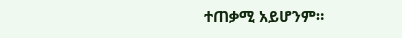ተጠቃሚ አይሆንም።